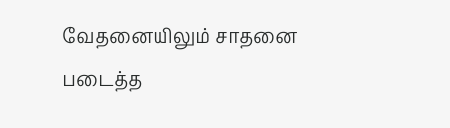வேதனையிலும் சாதனை படைத்த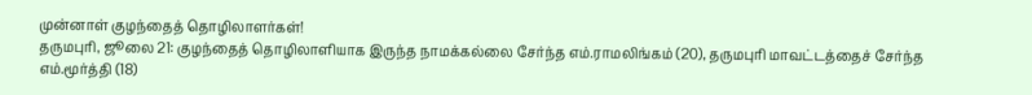முன்னாள் குழந்தைத் தொழிலாளர்கள்!
தருமபுரி, ஜூலை 21: குழந்தைத் தொழிலாளியாக இருந்த நாமக்கல்லை சேர்ந்த எம்.ராமலிங்கம் (20), தருமபுரி மாவட்டத்தைச் சேர்ந்த எம்.மூர்த்தி (18)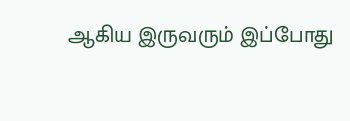ஆகிய இருவரும் இப்போது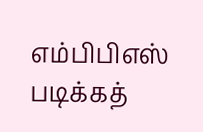எம்பிபிஎஸ் படிக்கத்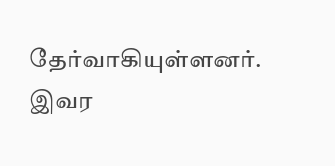தேர்வாகியுள்ளனர். இவர